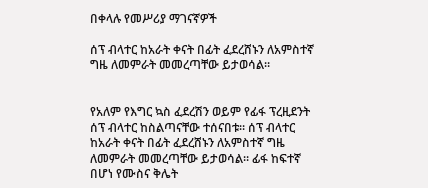በቀላሉ የመሥሪያ ማገናኛዎች

ሰፕ ብላተር ከአራት ቀናት በፊት ፈደረሸኑን ለአምስተኛ ግዜ ለመምራት መመረጣቸው ይታወሳል።


የአለም የእግር ኳስ ፈደረሽን ወይም የፊፋ ፕረዚደንት ሰፕ ብላተር ከስልጣናቸው ተሰናበቱ። ሰፕ ብላተር ከአራት ቀናት በፊት ፈደረሸኑን ለአምስተኛ ግዜ ለመምራት መመረጣቸው ይታወሳል። ፊፋ ከፍተኛ በሆነ የሙስና ቅሌት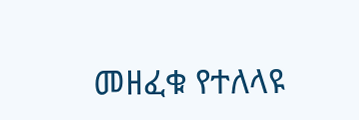መዘፈቁ የተለላዩ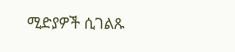ሚድያዎች ሲገልጹ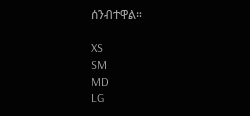ሰንብተዋል።

XS
SM
MD
LG